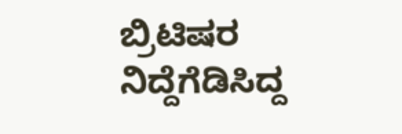ಬ್ರಿಟಿಷರ ನಿದ್ದೆಗೆಡಿಸಿದ್ದ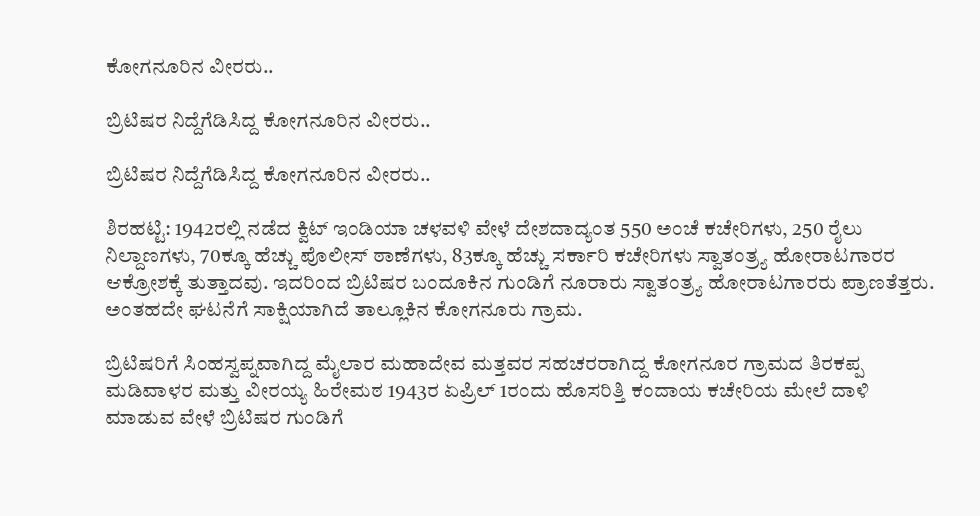ಕೋಗನೂರಿನ ವೀರರು..

ಬ್ರಿಟಿಷರ ನಿದ್ದೆಗೆಡಿಸಿದ್ದ ಕೋಗನೂರಿನ ವೀರರು..

ಬ್ರಿಟಿಷರ ನಿದ್ದೆಗೆಡಿಸಿದ್ದ ಕೋಗನೂರಿನ ವೀರರು..

ಶಿರಹಟ್ಟಿ: 1942ರಲ್ಲಿ ನಡೆದ ಕ್ವಿಟ್‌ ಇಂಡಿಯಾ ಚಳವಳಿ ವೇಳೆ ದೇಶದಾದ್ಯಂತ 550 ಅಂಚೆ ಕಚೇರಿಗಳು, 250 ರೈಲು ನಿಲ್ದಾಣಗಳು, 70ಕ್ಕೂ ಹೆಚ್ಚು ಪೊಲೀಸ್‌ ಠಾಣೆಗಳು, 83ಕ್ಕೂ ಹೆಚ್ಚು ಸರ್ಕಾರಿ ಕಚೇರಿಗಳು ಸ್ವಾತಂತ್ರ್ಯ ಹೋರಾಟಗಾರರ ಆಕ್ರೋಶಕ್ಕೆ ತುತ್ತಾದವು. ಇದರಿಂದ ಬ್ರಿಟಿಷರ ಬಂದೂಕಿನ ಗುಂಡಿಗೆ ನೂರಾರು ಸ್ವಾತಂತ್ರ್ಯ ಹೋರಾಟಗಾರರು ಪ್ರಾಣತೆತ್ತರು. ಅಂತಹದೇ ಘಟನೆಗೆ ಸಾಕ್ಷಿಯಾಗಿದೆ ತಾಲ್ಲೂಕಿನ ಕೋಗನೂರು ಗ್ರಾಮ.

ಬ್ರಿಟಿಷರಿಗೆ ಸಿಂಹಸ್ವಪ್ನವಾಗಿದ್ದ ಮೈಲಾರ ಮಹಾದೇವ ಮತ್ತವರ ಸಹಚರರಾಗಿದ್ದ ಕೋಗನೂರ ಗ್ರಾಮದ ತಿರಕಪ್ಪ ಮಡಿವಾಳರ ಮತ್ತು ವೀರಯ್ಯ ಹಿರೇಮಠ 1943ರ ಏಪ್ರಿಲ್‌ 1ರಂದು ಹೊಸರಿತ್ತಿ ಕಂದಾಯ ಕಚೇರಿಯ ಮೇಲೆ ದಾಳಿ ಮಾಡುವ ವೇಳೆ ಬ್ರಿಟಿಷರ ಗುಂಡಿಗೆ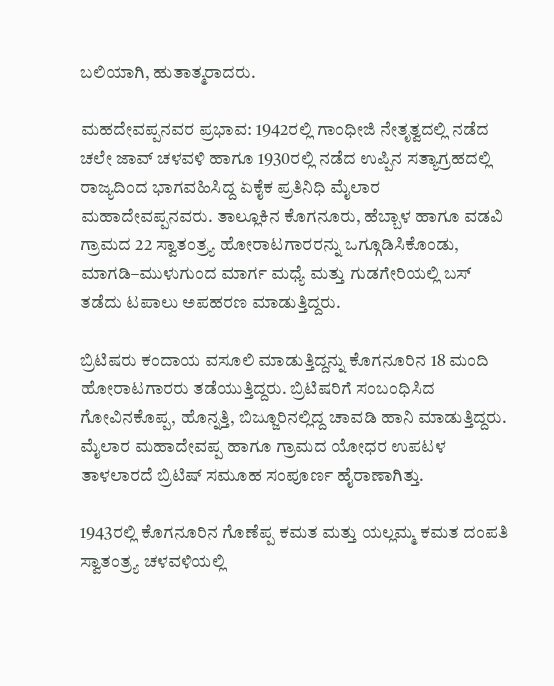ಬಲಿಯಾಗಿ, ಹುತಾತ್ಮರಾದರು.

ಮಹದೇವಪ್ಪನವರ ಪ್ರಭಾವ: 1942ರಲ್ಲಿ ಗಾಂಧೀಜಿ ನೇತೃತ್ವದಲ್ಲಿ ನಡೆದ ಚಲೇ ಜಾವ್ ಚಳವಳಿ ಹಾಗೂ 1930ರಲ್ಲಿ ನಡೆದ ಉಪ್ಪಿನ ಸತ್ಯಾಗ್ರಹದಲ್ಲಿ ರಾಜ್ಯದಿಂದ ಭಾಗವಹಿಸಿದ್ದ ಏಕೈಕ ಪ್ರತಿನಿಧಿ ಮೈಲಾರ ಮಹಾದೇವಪ್ಪನವರು. ತಾಲ್ಲೂಕಿನ ಕೊಗನೂರು, ಹೆಬ್ಬಾಳ ಹಾಗೂ ವಡವಿ ಗ್ರಾಮದ 22 ಸ್ವಾತಂತ್ರ್ಯ‌ ಹೋರಾಟಗಾರರನ್ನು ಒಗ್ಗೂಡಿಸಿಕೊಂಡು, ಮಾಗಡಿ–ಮುಳುಗುಂದ ಮಾರ್ಗ ಮಧ್ಯೆ ಮತ್ತು ಗುಡಗೇರಿಯಲ್ಲಿ ಬಸ್ ತಡೆದು ಟಪಾಲು ಅಪಹರಣ ಮಾಡುತ್ತಿದ್ದರು.

ಬ್ರಿಟಿಷರು ಕಂದಾಯ ವಸೂಲಿ ಮಾಡುತ್ತಿದ್ದನ್ನು ಕೊಗನೂರಿನ 18 ಮಂದಿ ಹೋರಾಟಗಾರರು ತಡೆಯುತ್ತಿದ್ದರು. ಬ್ರಿಟಿಷರಿಗೆ ಸಂಬಂಧಿಸಿದ ಗೋವಿನಕೊಪ್ಪ, ಹೊನ್ನತ್ತಿ, ಬಿಜ್ಜೂರಿನಲ್ಲಿದ್ದ ಚಾವಡಿ ಹಾನಿ ಮಾಡುತ್ತಿದ್ದರು. ಮೈಲಾರ ಮಹಾದೇವಪ್ಪ ಹಾಗೂ ಗ್ರಾಮದ ಯೋಧರ ಉಪಟಳ ತಾಳಲಾರದೆ ಬ್ರಿಟಿಷ್ ಸಮೂಹ ಸಂಪೂರ್ಣ ಹೈರಾಣಾಗಿತ್ತು.

1943ರಲ್ಲಿ ಕೊಗನೂರಿನ ಗೊಣೆಪ್ಪ ಕಮತ ಮತ್ತು ಯಲ್ಲಮ್ಮ ಕಮತ ದಂಪತಿ ಸ್ವಾತಂತ್ರ್ಯ ಚಳವಳಿಯಲ್ಲಿ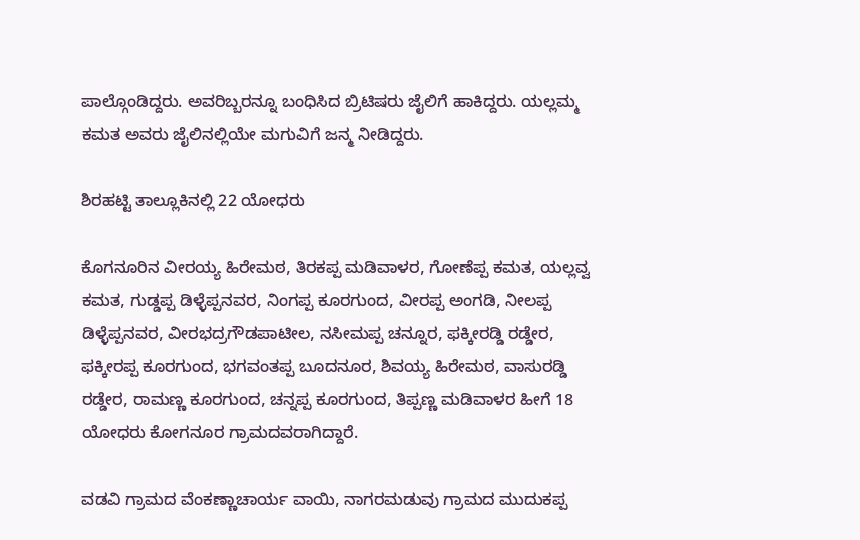ಪಾಲ್ಗೊಂಡಿದ್ದರು. ಅವರಿಬ್ಬರನ್ನೂ ಬಂಧಿಸಿದ ಬ್ರಿಟಿಷರು ಜೈಲಿಗೆ ಹಾಕಿದ್ದರು. ಯಲ್ಲಮ್ಮ ಕಮತ ಅವರು ಜೈಲಿನಲ್ಲಿಯೇ ಮಗುವಿಗೆ ಜನ್ಮ ನೀಡಿದ್ದರು.

ಶಿರಹಟ್ಟಿ ತಾಲ್ಲೂಕಿನಲ್ಲಿ 22 ಯೋಧರು

ಕೊಗನೂರಿನ ವೀರಯ್ಯ ಹಿರೇಮಠ, ತಿರಕಪ್ಪ ಮಡಿವಾಳರ, ಗೋಣೆಪ್ಪ ಕಮತ, ಯಲ್ಲವ್ವ ಕಮತ, ಗುಡ್ಡಪ್ಪ ಡಿಳ್ಳೆಪ್ಪನವರ, ನಿಂಗಪ್ಪ ಕೂರಗುಂದ, ವೀರಪ್ಪ ಅಂಗಡಿ, ನೀಲಪ್ಪ ಡಿಳ್ಳೆಪ್ಪನವರ, ವೀರಭದ್ರಗೌಡಪಾಟೀಲ, ನಸೀಮಪ್ಪ ಚನ್ನೂರ, ಫಕ್ಕೀರಡ್ಡಿ ರಡ್ಡೇರ, ಫಕ್ಕೀರಪ್ಪ ಕೂರಗುಂದ, ಭಗವಂತಪ್ಪ ಬೂದನೂರ, ಶಿವಯ್ಯ ಹಿರೇಮಠ, ವಾಸುರಡ್ಡಿ ರಡ್ಡೇರ, ರಾಮಣ್ಣ ಕೂರಗುಂದ, ಚನ್ನಪ್ಪ ಕೂರಗುಂದ, ತಿಪ್ಪಣ್ಣ ಮಡಿವಾಳರ ಹೀಗೆ 18 ಯೋಧರು ಕೋಗನೂರ ಗ್ರಾಮದವರಾಗಿದ್ದಾರೆ.

ವಡವಿ ಗ್ರಾಮದ ವೆಂಕಣ್ಣಾಚಾರ್ಯ ವಾಯಿ, ನಾಗರಮಡುವು ಗ್ರಾಮದ ಮುದುಕಪ್ಪ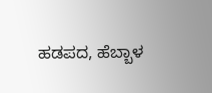ಹಡಪದ, ಹೆಬ್ಬಾಳ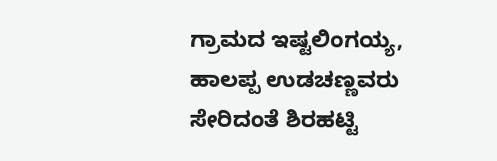ಗ್ರಾಮದ ಇಷ್ಟಲಿಂಗಯ್ಯ, ಹಾಲಪ್ಪ ಉಡಚಣ್ಣವರು ಸೇರಿದಂತೆ ಶಿರಹಟ್ಟಿ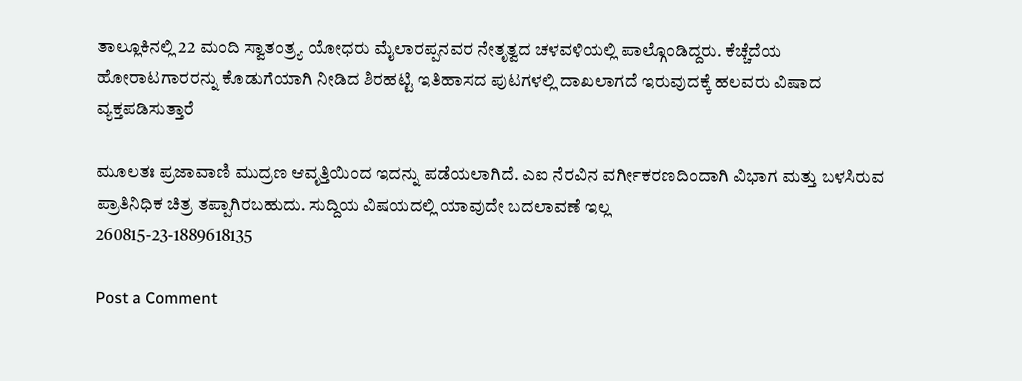ತಾಲ್ಲೂಕಿನಲ್ಲಿ 22 ಮಂದಿ ಸ್ವಾತಂತ್ರ್ಯ ಯೋಧರು ಮೈಲಾರಪ್ಪನವರ ನೇತೃತ್ವದ ಚಳವಳಿಯಲ್ಲಿ ಪಾಲ್ಗೊಂಡಿದ್ದರು. ಕೆಚ್ಚೆದೆಯ ಹೋರಾಟಗಾರರನ್ನು ಕೊಡುಗೆಯಾಗಿ ನೀಡಿದ ಶಿರಹಟ್ಟಿ ಇತಿಹಾಸದ ಪುಟಗಳಲ್ಲಿ ದಾಖಲಾಗದೆ ಇರುವುದಕ್ಕೆ ಹಲವರು ವಿಷಾದ ವ್ಯಕ್ತಪಡಿಸುತ್ತಾರೆ

ಮೂಲತಃ ಪ್ರಜಾವಾಣಿ ಮುದ್ರಣ ಆವೃತ್ತಿಯಿಂದ ಇದನ್ನು ಪಡೆಯಲಾಗಿದೆ. ಎಐ ನೆರವಿನ ವರ್ಗೀಕರಣದಿಂದಾಗಿ ವಿಭಾಗ ಮತ್ತು ಬಳಸಿರುವ ಪ್ರಾತಿನಿಧಿಕ ಚಿತ್ರ ತಪ್ಪಾಗಿರಬಹುದು. ಸುದ್ದಿಯ ವಿಷಯದಲ್ಲಿ ಯಾವುದೇ ಬದಲಾವಣೆ ಇಲ್ಲ
260815-23-1889618135

Post a Comment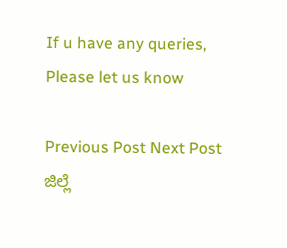If u have any queries, Please let us know

Previous Post Next Post
ಜಿಲ್ಲೆ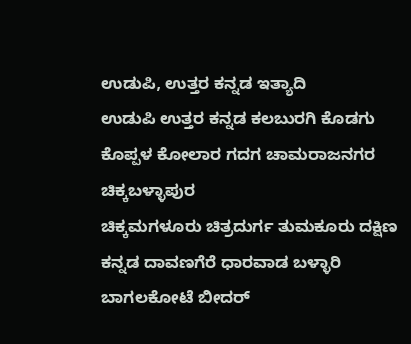ಉಡುಪಿ, ಉತ್ತರ ಕನ್ನಡ ಇತ್ಯಾದಿ
ಉಡುಪಿ ಉತ್ತರ ಕನ್ನಡ ಕಲಬುರಗಿ ಕೊಡಗು ಕೊಪ್ಪಳ ಕೋಲಾರ ಗದಗ ಚಾಮರಾಜನಗರ ಚಿಕ್ಕಬಳ್ಳಾಪುರ
ಚಿಕ್ಕಮಗಳೂರು ಚಿತ್ರದುರ್ಗ ತುಮಕೂರು ದಕ್ಷಿಣ ಕನ್ನಡ ದಾವಣಗೆರೆ ಧಾರವಾಡ ಬಳ್ಳಾರಿ ಬಾಗಲಕೋಟೆ ಬೀದರ್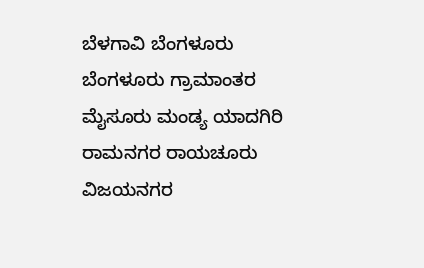ಬೆಳಗಾವಿ ಬೆಂಗಳೂರು ಬೆಂಗಳೂರು ಗ್ರಾಮಾಂತರ ಮೈಸೂರು ಮಂಡ್ಯ ಯಾದಗಿರಿ ರಾಮನಗರ ರಾಯಚೂರು ವಿಜಯನಗರ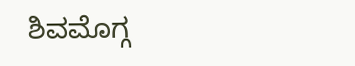ಶಿವಮೊಗ್ಗ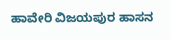ಹಾವೇರಿ ವಿಜಯಪುರ ಹಾಸನ